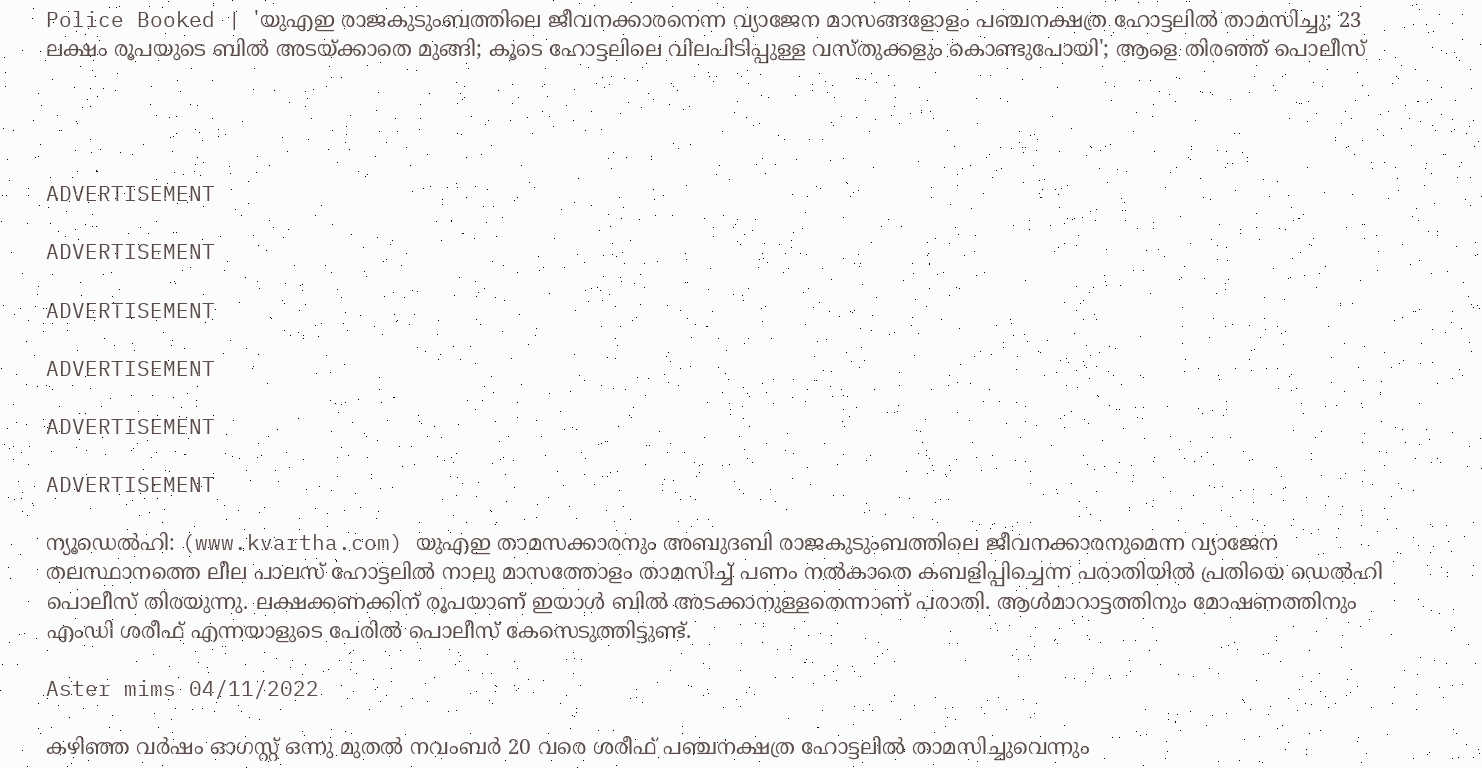Police Booked | 'യുഎഇ രാജകുടുംബത്തിലെ ജീവനക്കാരനെന്ന വ്യാജേന മാസങ്ങളോളം പഞ്ചനക്ഷത്ര ഹോട്ടലിൽ താമസിച്ചു; 23 ലക്ഷം രൂപയുടെ ബിൽ അടയ്ക്കാതെ മുങ്ങി; കൂടെ ഹോട്ടലിലെ വിലപിടിപ്പുള്ള വസ്തുക്കളും കൊണ്ടുപോയി'; ആളെ തിരഞ്ഞ് പൊലീസ്




ADVERTISEMENT

ADVERTISEMENT

ADVERTISEMENT

ADVERTISEMENT

ADVERTISEMENT

ADVERTISEMENT

ന്യൂഡെൽഹി: (www.kvartha.com) യുഎഇ താമസക്കാരനും അബുദബി രാജകുടുംബത്തിലെ ജീവനക്കാരനുമെന്ന വ്യാജേന തലസ്ഥാനത്തെ ലീല പാലസ് ഹോട്ടലിൽ നാലു മാസത്തോളം താമസിച്ച് പണം നൽകാതെ കബളിപ്പിച്ചെന്ന പരാതിയിൽ പ്രതിയെ ഡെൽഹി പൊലീസ് തിരയുന്നു. ലക്ഷക്കണക്കിന് രൂപയാണ് ഇയാൾ ബിൽ അടക്കാനുള്ളതെന്നാണ് പരാതി. ആൾമാറാട്ടത്തിനും മോഷണത്തിനും എംഡി ശരീഫ് എന്നയാളുടെ പേരിൽ പൊലീസ് കേസെടുത്തിട്ടുണ്ട്.

Aster mims 04/11/2022

കഴിഞ്ഞ വർഷം ഓഗസ്റ്റ് ഒന്നു മുതൽ നവംബർ 20 വരെ ശരീഫ് പഞ്ചനക്ഷത്ര ഹോട്ടലിൽ താമസിച്ചുവെന്നും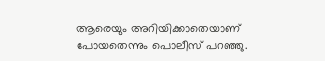ആരെയും അറിയിക്കാതെയാണ് പോയതെന്നും പൊലീസ് പറഞ്ഞു.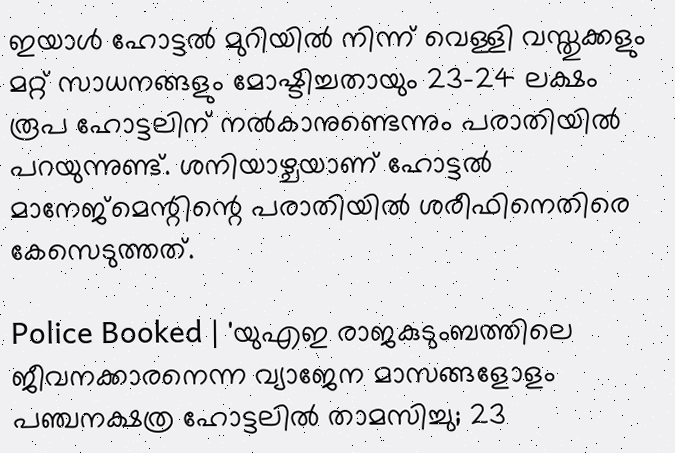ഇയാൾ ഹോട്ടൽ മുറിയിൽ നിന്ന് വെള്ളി വസ്തുക്കളും മറ്റ് സാധനങ്ങളും മോഷ്ടിച്ചതായും 23-24 ലക്ഷം രൂപ ഹോട്ടലിന് നൽകാനുണ്ടെന്നും പരാതിയിൽ പറയുന്നുണ്ട്. ശനിയാഴ്ചയാണ് ഹോട്ടൽ മാനേജ്‌മെന്റിന്റെ പരാതിയിൽ ശരീഫിനെതിരെ കേസെടുത്തത്.

Police Booked | 'യുഎഇ രാജകുടുംബത്തിലെ ജീവനക്കാരനെന്ന വ്യാജേന മാസങ്ങളോളം പഞ്ചനക്ഷത്ര ഹോട്ടലിൽ താമസിച്ചു; 23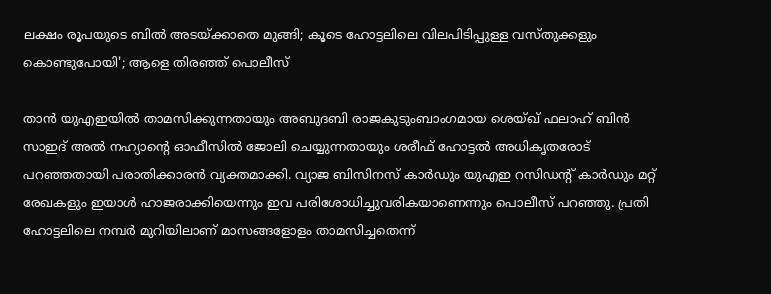ലക്ഷം രൂപയുടെ ബിൽ അടയ്ക്കാതെ മുങ്ങി; കൂടെ ഹോട്ടലിലെ വിലപിടിപ്പുള്ള വസ്തുക്കളും കൊണ്ടുപോയി'; ആളെ തിരഞ്ഞ് പൊലീസ്

താൻ യുഎഇയിൽ താമസിക്കുന്നതായും അബുദബി രാജകുടുംബാംഗമായ ശെയ്ഖ് ഫലാഹ് ബിൻ സാഇദ് അൽ നഹ്യാന്റെ ഓഫീസിൽ ജോലി ചെയ്യുന്നതായും ശരീഫ് ഹോട്ടൽ അധികൃതരോട് പറഞ്ഞതായി പരാതിക്കാരൻ വ്യക്തമാക്കി. വ്യാജ ബിസിനസ് കാർഡും യുഎഇ റസിഡന്റ് കാർഡും മറ്റ് രേഖകളും ഇയാൾ ഹാജരാക്കിയെന്നും ഇവ പരിശോധിച്ചുവരികയാണെന്നും പൊലീസ് പറഞ്ഞു. പ്രതി ഹോട്ടലിലെ നമ്പർ മുറിയിലാണ് മാസങ്ങളോളം താമസിച്ചതെന്ന്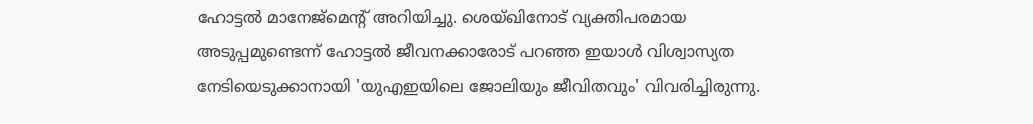ഹോട്ടൽ മാനേജ്‌മെന്റ് അറിയിച്ചു. ശെയ്ഖിനോട് വ്യക്തിപരമായ അടുപ്പമുണ്ടെന്ന് ഹോട്ടൽ ജീവനക്കാരോട് പറഞ്ഞ ഇയാൾ വിശ്വാസ്യത നേടിയെടുക്കാനായി 'യുഎഇയിലെ ജോലിയും ജീവിതവും' വിവരിച്ചിരുന്നു.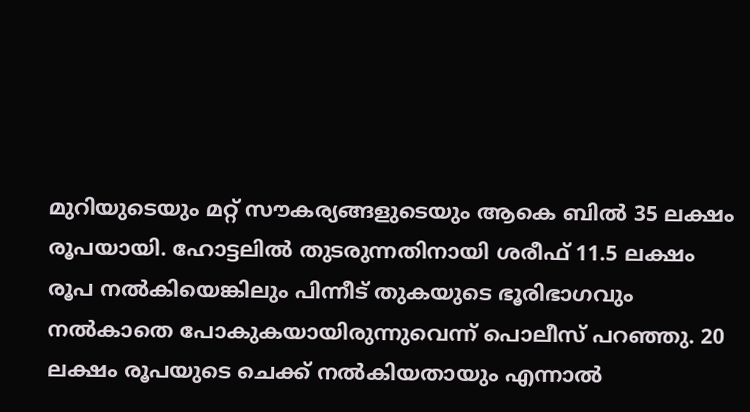മുറിയുടെയും മറ്റ് സൗകര്യങ്ങളുടെയും ആകെ ബിൽ 35 ലക്ഷം രൂപയായി. ഹോട്ടലിൽ തുടരുന്നതിനായി ശരീഫ് 11.5 ലക്ഷം രൂപ നൽകിയെങ്കിലും പിന്നീട് തുകയുടെ ഭൂരിഭാഗവും നൽകാതെ പോകുകയായിരുന്നുവെന്ന് പൊലീസ് പറഞ്ഞു. 20 ലക്ഷം രൂപയുടെ ചെക്ക് നൽകിയതായും എന്നാൽ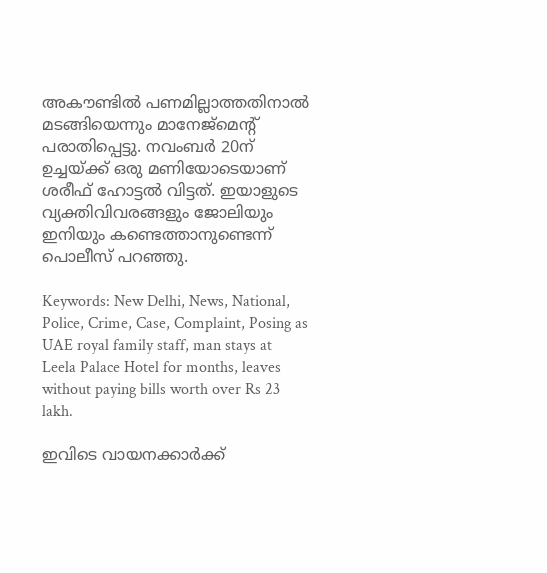അകൗണ്ടിൽ പണമില്ലാത്തതിനാൽ മടങ്ങിയെന്നും മാനേജ്‌മെന്റ് പരാതിപ്പെട്ടു. നവംബർ 20ന് ഉച്ചയ്ക്ക് ഒരു മണിയോടെയാണ് ശരീഫ് ഹോട്ടൽ വിട്ടത്. ഇയാളുടെ വ്യക്തിവിവരങ്ങളും ജോലിയും ഇനിയും കണ്ടെത്താനുണ്ടെന്ന് പൊലീസ് പറഞ്ഞു.

Keywords: New Delhi, News, National, Police, Crime, Case, Complaint, Posing as UAE royal family staff, man stays at Leela Palace Hotel for months, leaves without paying bills worth over Rs 23 lakh.

ഇവിടെ വായനക്കാർക്ക്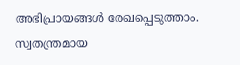അഭിപ്രായങ്ങൾ രേഖപ്പെടുത്താം. സ്വതന്ത്രമായ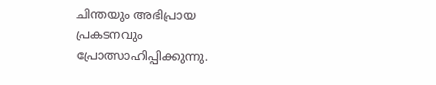ചിന്തയും അഭിപ്രായ പ്രകടനവും പ്രോത്സാഹിപ്പിക്കുന്നു.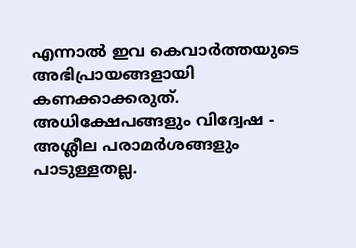എന്നാൽ ഇവ കെവാർത്തയുടെ അഭിപ്രായങ്ങളായി കണക്കാക്കരുത്. അധിക്ഷേപങ്ങളും വിദ്വേഷ - അശ്ലീല പരാമർശങ്ങളും പാടുള്ളതല്ല.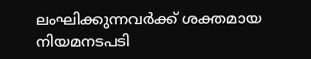ലംഘിക്കുന്നവർക്ക് ശക്തമായ നിയമനടപടി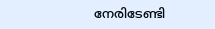നേരിടേണ്ടി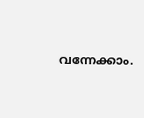വന്നേക്കാം.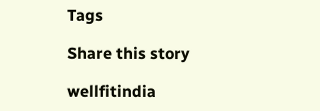Tags

Share this story

wellfitindia